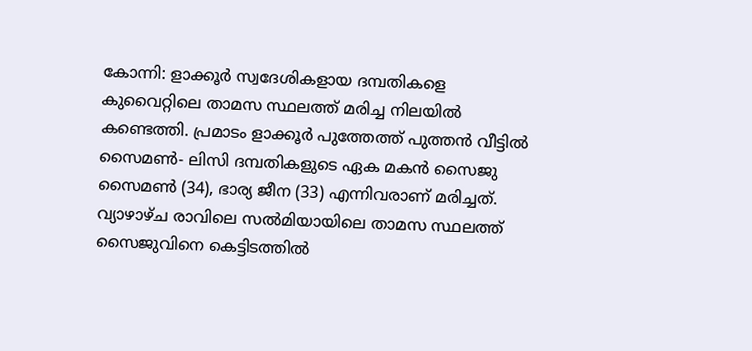കോന്നി: ളാക്കൂർ സ്വദേശികളായ ദമ്പതികളെ കുവൈറ്റിലെ താമസ സ്ഥലത്ത് മരിച്ച നിലയിൽ കണ്ടെത്തി. പ്രമാടം ളാക്കൂർ പുത്തേത്ത് പുത്തൻ വീട്ടിൽ സൈമൺ- ലിസി ദമ്പതികളുടെ ഏക മകൻ സൈജു സൈമൺ (34), ഭാര്യ ജീന (33) എന്നിവരാണ് മരിച്ചത്. വ്യാഴാഴ്ച രാവിലെ സൽമിയായിലെ താമസ സ്ഥലത്ത് സൈജുവിനെ കെട്ടിടത്തിൽ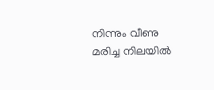നിന്നും വീണു മരിച്ച നിലയിൽ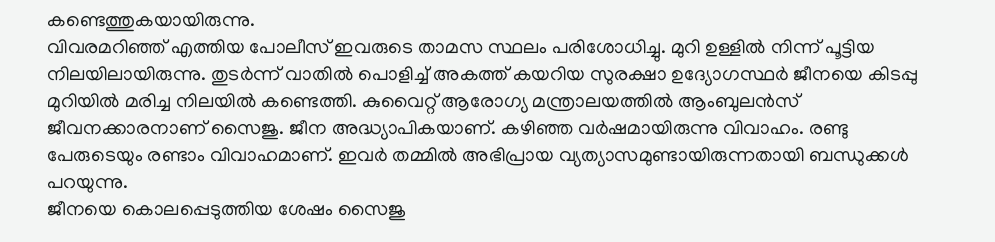കണ്ടെത്തുകയായിരുന്നു.
വിവരമറിഞ്ഞ് എത്തിയ പോലീസ് ഇവരുടെ താമസ സ്ഥലം പരിശോധിച്ചു. മുറി ഉള്ളിൽ നിന്ന് പൂട്ടിയ നിലയിലായിരുന്നു. തുടർന്ന് വാതിൽ പൊളിച്ച് അകത്ത് കയറിയ സുരക്ഷാ ഉദ്യോഗസ്ഥർ ജീനയെ കിടപ്പു മുറിയിൽ മരിച്ച നിലയിൽ കണ്ടെത്തി. കുവൈറ്റ് ആരോഗ്യ മന്ത്രാലയത്തിൽ ആംബുലൻസ് ജീവനക്കാരനാണ് സൈജു. ജീന അദ്ധ്യാപികയാണ്. കഴിഞ്ഞ വർഷമായിരുന്നു വിവാഹം. രണ്ടു പേരുടെയും രണ്ടാം വിവാഹമാണ്. ഇവർ തമ്മിൽ അഭിപ്രായ വ്യത്യാസമുണ്ടായിരുന്നതായി ബന്ധുക്കൾ പറയുന്നു.
ജീനയെ കൊലപ്പെടുത്തിയ ശേഷം സൈജു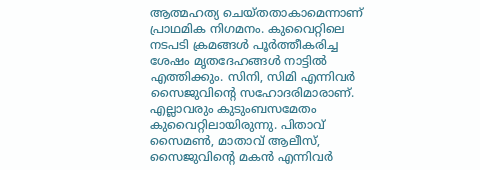ആത്മഹത്യ ചെയ്തതാകാമെന്നാണ് പ്രാഥമിക നിഗമനം. കുവൈറ്റിലെ നടപടി ക്രമങ്ങൾ പൂർത്തീകരിച്ച ശേഷം മൃതദേഹങ്ങൾ നാട്ടിൽ എത്തിക്കും. സിനി, സിമി എന്നിവർ സൈജുവിന്റെ സഹോദരിമാരാണ്. എല്ലാവരും കുടുംബസമേതം കുവൈറ്റിലായിരുന്നു. പിതാവ് സൈമൺ, മാതാവ് ആലീസ്, സൈജുവിന്റെ മകൻ എന്നിവർ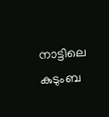നാട്ടിലെ കുടുംബ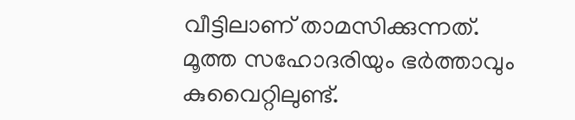വീട്ടിലാണ് താമസിക്കുന്നത്. മൂത്ത സഹോദരിയും ഭർത്താവും കുവൈറ്റിലുണ്ട്.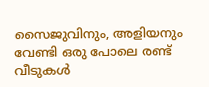സൈജുവിനും, അളിയനും വേണ്ടി ഒരു പോലെ രണ്ട് വീടുകൾ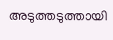അടുത്തടുത്തായി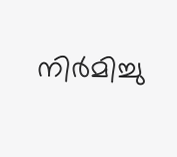നിർമിച്ചു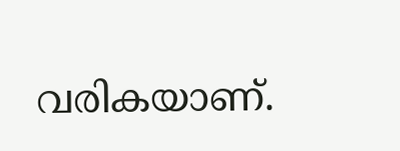വരികയാണ്.